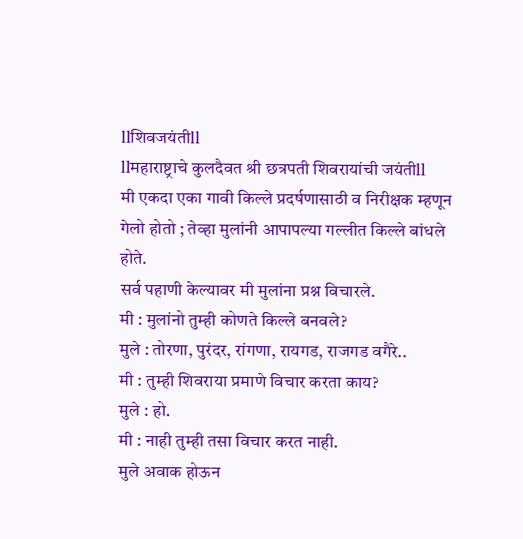llशिवजयंतीll
llमहाराष्ट्राचे कुलदैवत श्री छत्रपती शिवरायांची जयंतीll
मी एकदा एका गावी किल्ले प्रदर्षणासाठी व निरीक्षक म्हणून गेलो होतो ; तेव्हा मुलांनी आपापल्या गल्लीत किल्ले बांधले होते.
सर्व पहाणी केल्यावर मी मुलांना प्रश्न विचारले.
मी : मुलांनो तुम्ही कोणते किल्ले बनवले?
मुले : तोरणा, पुरंदर, रांगणा, रायगड, राजगड वगैरे..
मी : तुम्ही शिवराया प्रमाणे विचार करता काय?
मुले : हो.
मी : नाही तुम्ही तसा विचार करत नाही.
मुले अवाक होऊन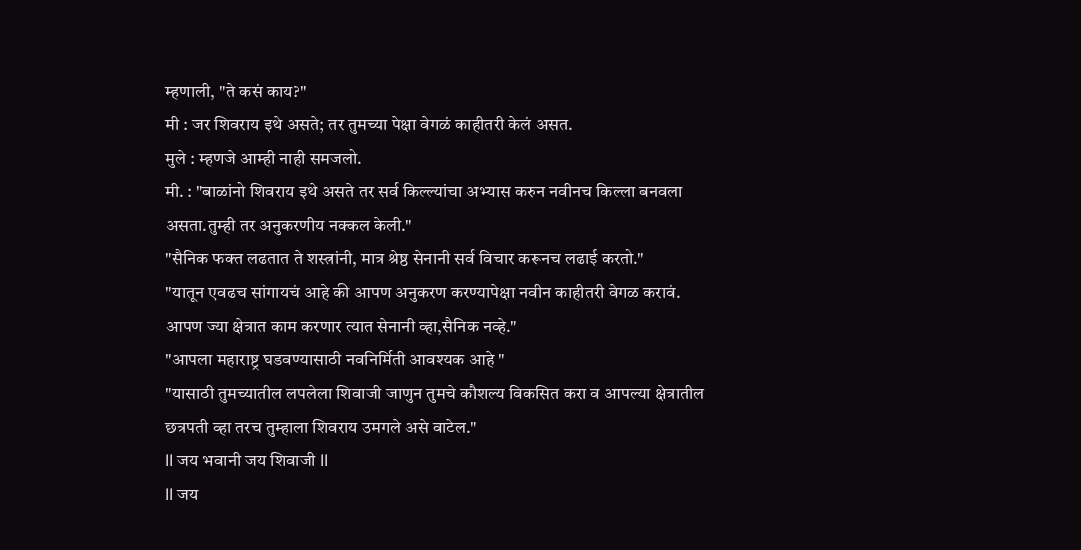म्हणाली, "ते कसं काय?"
मी : जर शिवराय इथे असते; तर तुमच्या पेक्षा वेगळं काहीतरी केलं असत.
मुले : म्हणजे आम्ही नाही समजलो.
मी. : "बाळांनो शिवराय इथे असते तर सर्व किल्ल्यांचा अभ्यास करुन नवीनच किल्ला बनवला असता.तुम्ही तर अनुकरणीय नक्कल केली."
"सैनिक फक्त लढतात ते शस्त्रांनी, मात्र श्रेष्ठ सेनानी सर्व विचार करूनच लढाई करतो."
"यातून एवढच सांगायचं आहे की आपण अनुकरण करण्यापेक्षा नवीन काहीतरी वेगळ करावं. आपण ज्या क्षेत्रात काम करणार त्यात सेनानी व्हा,सैनिक नव्हे."
"आपला महाराष्ट्र घडवण्यासाठी नवनिर्मिती आवश्यक आहे "
"यासाठी तुमच्यातील लपलेला शिवाजी जाणुन तुमचे कौशल्य विकसित करा व आपल्या क्षेत्रातील छत्रपती व्हा तरच तुम्हाला शिवराय उमगले असे वाटेल."
ll जय भवानी जय शिवाजी ll
ll जय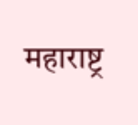महाराष्ट्र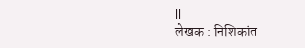ll
लेखक : निशिकांत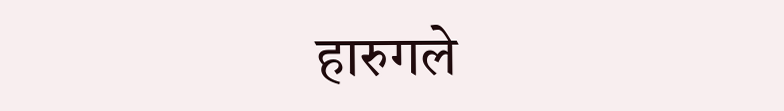हारुगले